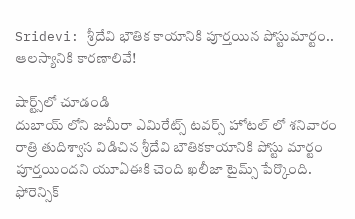Sridevi: శ్రీదేవి భౌతిక కాయానికి పూర్తయిన పోస్టుమార్టం.. ఆలస్యానికి కారణాలివే!

షార్ట్స్‌లో చూడండి
దుబాయ్‌ లోని జుమీరా ఎమిరేట్స్ టవర్స్ హోటల్‌ లో శనివారం రాత్రి తుదిశ్వాస విడిచిన శ్రీదేవి బౌతికకాయానికి పోస్టు మార్టం పూర్తయిందని యూఏఈకి చెంది ఖలీజా టైమ్స్ పేర్కొంది. ఫోరెన్సిక్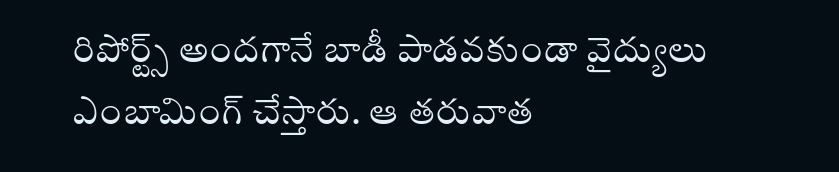రిపోర్ట్స్ అందగానే బాడీ పాడవకుండా వైద్యులు ఎంబామింగ్ చేస్తారు. ఆ తరువాత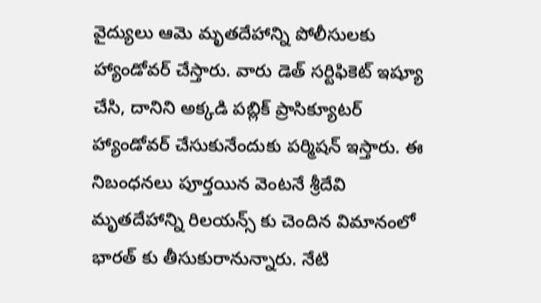వైద్యులు ఆమె మృతదేహాన్ని పోలీసులకు హ్యాండోవర్ చేస్తారు. వారు డెత్ సర్టిఫికెట్‌ ఇష్యూ చేసి, దానిని అక్కడి పబ్లిక్ ప్రాసిక్యూటర్ హ్యాండోవర్ చేసుకునేందుకు పర్మిషన్ ఇస్తారు. ఈ నిబంధనలు పూర్తయిన వెంటనే శ్రీదేవి మృతదేహాన్ని రిలయన్స్ కు చెందిన విమానంలో భారత్ కు తీసుకురానున్నారు. నేటి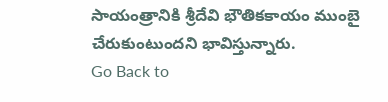సాయంత్రానికి శ్రీదేవి భౌతికకాయం ముంబై చేరుకుంటుందని భావిస్తున్నారు.
Go Back to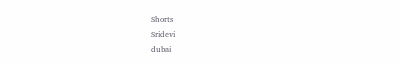Shorts
Sridevi
dubai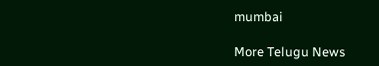mumbai

More Telugu News